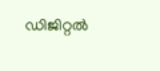ഡിജിറ്റല്‍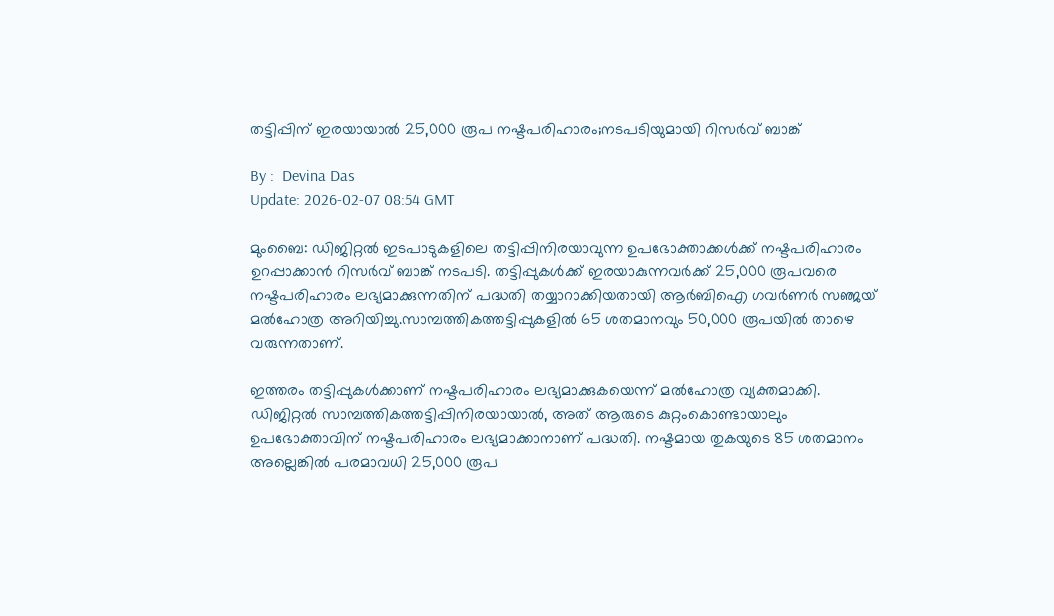തട്ടിപ്പിന് ഇരയായാല്‍ 25,000 രൂപ നഷ്ടപരിഹാരം;നടപടിയുമായി റിസർവ് ബാങ്ക്

By :  Devina Das
Update: 2026-02-07 08:54 GMT

മുംബൈ: ഡിജിറ്റൽ ഇടപാടുകളിലെ തട്ടിപ്പിനിരയാവുന്ന ഉപഭോക്താക്കൾക്ക് നഷ്ടപരിഹാരം ഉറപ്പാക്കാൻ റിസർവ് ബാങ്ക് നടപടി. തട്ടിപ്പുകൾക്ക് ഇരയാകുന്നവർക്ക് 25,000 രൂപവരെ നഷ്ടപരിഹാരം ലഭ്യമാക്കുന്നതിന് പദ്ധതി തയ്യാറാക്കിയതായി ആർബിഐ ഗവർണർ സഞ്ജയ് മൽഹോത്ര അറിയിച്ചു.സാമ്പത്തികത്തട്ടിപ്പുകളിൽ 65 ശതമാനവും 50,000 രൂപയിൽ താഴെ വരുന്നതാണ്.

ഇത്തരം തട്ടിപ്പുകൾക്കാണ് നഷ്ടപരിഹാരം ലഭ്യമാക്കുകയെന്ന് മൽഹോത്ര വ്യക്തമാക്കി. ഡിജിറ്റൽ സാമ്പത്തികത്തട്ടിപ്പിനിരയായാൽ, അത് ആരുടെ കുറ്റംകൊണ്ടായാലും ഉപഭോക്താവിന് നഷ്ടപരിഹാരം ലഭ്യമാക്കാനാണ് പദ്ധതി. നഷ്ടമായ തുകയുടെ 85 ശതമാനം അല്ലെങ്കിൽ പരമാവധി 25,000 രൂപ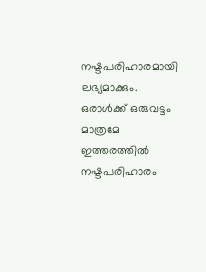നഷ്ടപരിഹാരമായി ലഭ്യമാക്കും. ഒരാൾക്ക് ഒരുവട്ടം മാത്രമേ ഇത്തരത്തിൽ നഷ്ടപരിഹാരം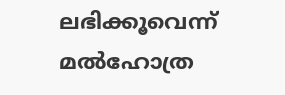ലഭിക്കൂവെന്ന് മൽഹോത്ര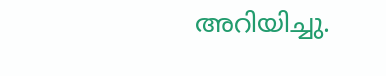അറിയിച്ചു.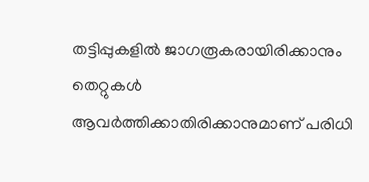തട്ടിപ്പുകളിൽ ജാഗരൂകരായിരിക്കാനും തെറ്റുകൾ ആവർത്തിക്കാതിരിക്കാനുമാണ് പരിധി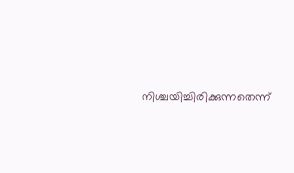നിശ്ചയിച്ചിരിക്കുന്നതെന്ന്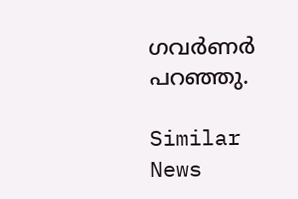ഗവർണർ പറഞ്ഞു.

Similar News